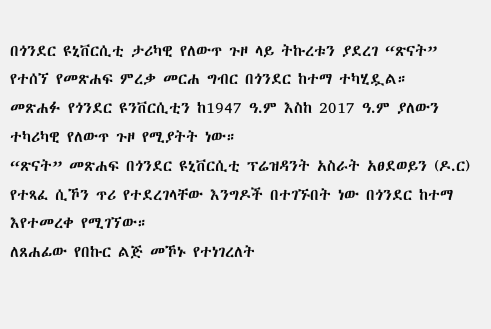በጎንደር ዩኒቨርሲቲ ታሪካዊ የለውጥ ጉዞ ላይ ትኩረቱን ያደረገ “ጽናት” የተሰኘ የመጽሐፍ ምረቃ መርሐ ግብር በጎንደር ከተማ ተካሂዷል።
መጽሐፉ የጎንደር ዩንቨርሲቲን ከ1947 ዓ.ም እስከ 2017 ዓ.ም ያለውን ተካሪካዊ የለውጥ ጉዞ የሚያትት ነው።
“ጽናት” መጽሐፍ በጎንደር ዩኒቨርሲቲ ፕሬዝዳንት አስራት አፀደወይን (ዶ.ር) የተጻፈ ሲኾን ጥሪ የተደረገላቸው እንግዶች በተገኙበት ነው በጎንደር ከተማ እየተመረቀ የሚገኘው።
ለጸሐፊው የበኩር ልጅ መኾኑ የተነገረለት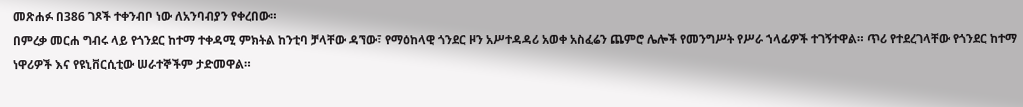መጽሐፉ በ386 ገጾች ተቀንብቦ ነው ለአንባብያን የቀረበው።
በምረቃ መርሐ ግብሩ ላይ የጎንደር ከተማ ተቀዳሚ ምክትል ከንቲባ ቻላቸው ዳኘው፣ የማዕከላዊ ጎንደር ዞን አሥተዳዳሪ አወቀ አስፈሬን ጨምሮ ሌሎች የመንግሥት የሥራ ኀላፊዎች ተገኝተዋል። ጥሪ የተደረገላቸው የጎንደር ከተማ ነዋሪዎች እና የዩኒቨርሲቲው ሠራተኞችም ታድመዋል።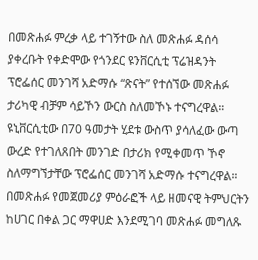በመጽሐፉ ምረቃ ላይ ተገኝተው ስለ መጽሐፉ ዳሰሳ ያቀረቡት የቀድሞው የጎንደር ዩንቨርሲቲ ፕሬዝዳንት ፕሮፌሰር መንገሻ አድማሱ “ጽናት” የተሰኘው መጽሐፉ ታሪካዊ ብቻም ሳይኾን ውርስ ስለመኾኑ ተናግረዋል።
ዩኒቨርሲቲው በ70 ዓመታት ሂደቱ ውስጥ ያሳለፈው ውጣ ውረድ የተገለጸበት መንገድ በታሪክ የሚቀመጥ ኾኖ ስለማግኘታቸው ፕሮፌሰር መንገሻ አድማሱ ተናግረዋል።
በመጽሐፉ የመጀመሪያ ምዕራፎች ላይ ዘመናዊ ትምህርትን ከሀገር በቀል ጋር ማዋሀድ እንደሚገባ መጽሐፉ መግለጹ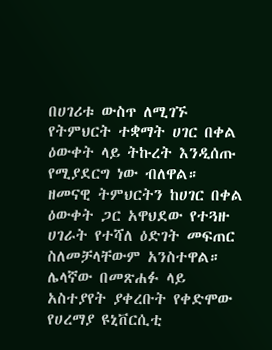በሀገሪቱ ውስጥ ለሚገኙ የትምህርት ተቋማት ሀገር በቀል ዕውቀት ላይ ትኩረት እንዲሰጡ የሚያደርግ ነው ብለዋል።
ዘመናዊ ትምህርትን ከሀገር በቀል ዕውቀት ጋር አዋህደው የተጓዙ ሀገራት የተሻለ ዕድገት መፍጠር ስለመቻላቸውም አንስተዋል።
ሌላኛው በመጽሐፉ ላይ አስተያየት ያቀረቡት የቀድሞው የሀረማያ ዩኒቨርሲቲ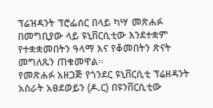ፕሬዝዳንት ፕሮፌሰር በላይ ካሣ መጽሐፉ በመግቢያው ላይ ዩኒቨርሲቲው እንደተቋም የተቋቋመበትን ዓላማ እና የቆመበትን ጽናት መግለጹን ጠቁመዋል።
የመጽሐፉ አዘጋጅ የጎንደር ዩኒቨርሲቲ ፕሬዘዳንት አስራት አፀደወይን (ዶ.ር) በዩንቨርሲቲው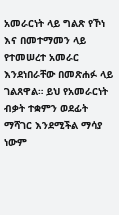አመራርነት ላይ ግልጽ የኾነ እና በመተማመን ላይ የተመሠረተ አመራር እንደነበራቸው በመጽሐፉ ላይ ገልጸዋል። ይህ የአመራርነት ብቃት ተቋምን ወደፊት ማሻገር እንደሚችል ማሳያ ነውም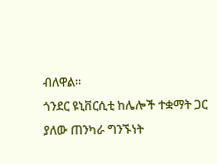ብለዋል።
ጎንደር ዩኒቨርሲቲ ከሌሎች ተቋማት ጋር ያለው ጠንካራ ግንኙነት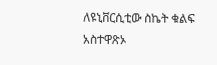ለዩኒቨርሲቲው ስኬት ቁልፍ አስተዋጽኦ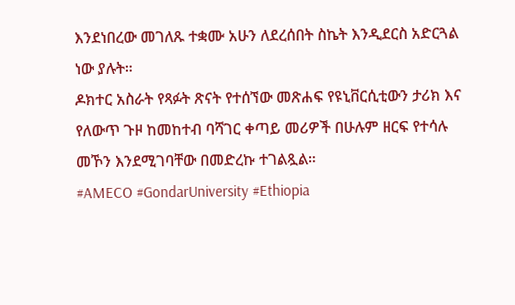እንደነበረው መገለጹ ተቋሙ አሁን ለደረሰበት ስኬት እንዲደርስ አድርጓል ነው ያሉት።
ዶክተር አስራት የጻፉት ጽናት የተሰኘው መጽሐፍ የዩኒቨርሲቲውን ታሪክ እና የለውጥ ጉዞ ከመከተብ ባሻገር ቀጣይ መሪዎች በሁሉም ዘርፍ የተሳሉ መኾን እንደሚገባቸው በመድረኩ ተገልጿል።
#AMECO #GondarUniversity #Ethiopia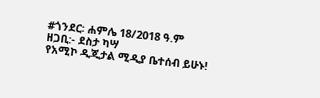#ጎንደር፡ ሐምሌ 18/2018 ዓ.ም
ዘጋቢ:- ደስታ ካሣ
የአሚኮ ዲጂታል ሚዲያ ቤተሰብ ይሁኑ!